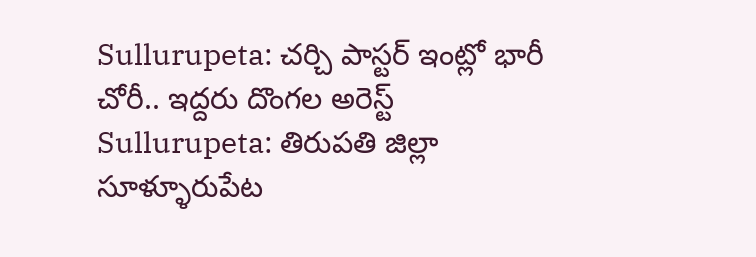Sullurupeta: చర్చి పాస్టర్ ఇంట్లో భారీ చోరీ.. ఇద్దరు దొంగల అరెస్ట్
Sullurupeta: తిరుపతి జిల్లా సూళ్ళూరుపేట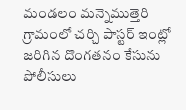మండలం మన్నెముత్తెరి గ్రామంలో చర్చి పాస్టర్ ఇంట్లో జరిగిన దొంగతనం కేసును పోలీసులు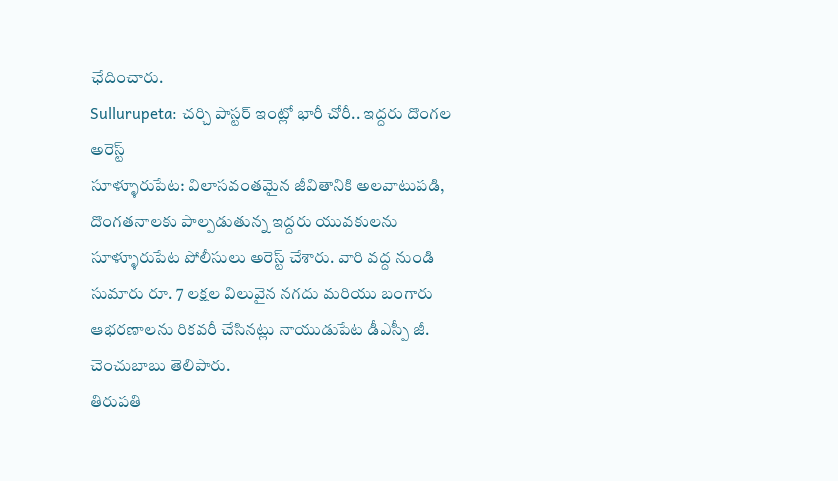ఛేదించారు.
Sullurupeta: చర్చి పాస్టర్ ఇంట్లో భారీ చోరీ.. ఇద్దరు దొంగల అరెస్ట్
సూళ్ళూరుపేట: విలాసవంతమైన జీవితానికి అలవాటుపడి, దొంగతనాలకు పాల్పడుతున్న ఇద్దరు యువకులను సూళ్ళూరుపేట పోలీసులు అరెస్ట్ చేశారు. వారి వద్ద నుండి సుమారు రూ. 7 లక్షల విలువైన నగదు మరియు బంగారు ఆభరణాలను రికవరీ చేసినట్లు నాయుడుపేట డీఎస్పీ జీ. చెంచుబాబు తెలిపారు.
తిరుపతి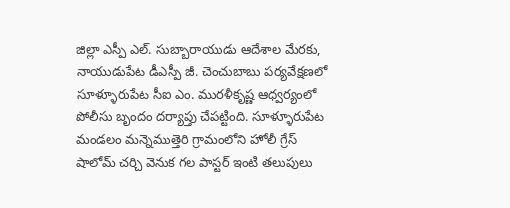జిల్లా ఎస్పీ ఎల్. సుబ్బారాయుడు ఆదేశాల మేరకు, నాయుడుపేట డీఎస్పీ జీ. చెంచుబాబు పర్యవేక్షణలో సూళ్ళూరుపేట సీఐ ఎం. మురళీకృష్ణ ఆధ్వర్యంలో పోలీసు బృందం దర్యాప్తు చేపట్టింది. సూళ్ళూరుపేట మండలం మన్నెముత్తెరి గ్రామంలోని హోలీ గ్రేస్ షాలోమ్ చర్చి వెనుక గల పాస్టర్ ఇంటి తలుపులు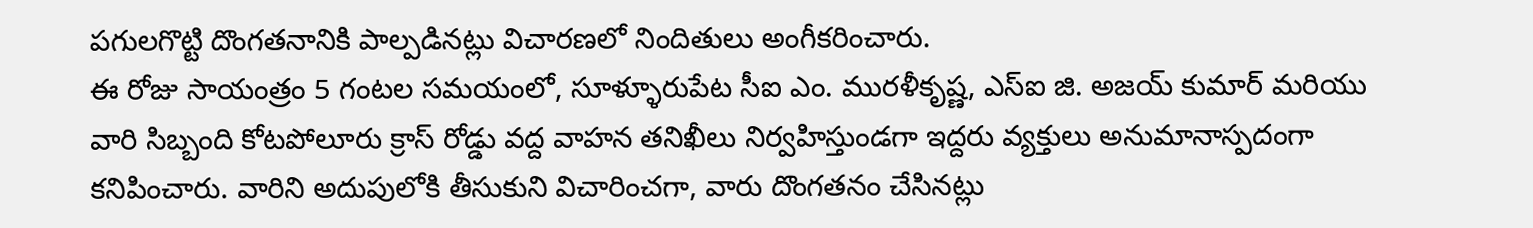పగులగొట్టి దొంగతనానికి పాల్పడినట్లు విచారణలో నిందితులు అంగీకరించారు.
ఈ రోజు సాయంత్రం 5 గంటల సమయంలో, సూళ్ళూరుపేట సీఐ ఎం. మురళీకృష్ణ, ఎస్ఐ జి. అజయ్ కుమార్ మరియు వారి సిబ్బంది కోటపోలూరు క్రాస్ రోడ్డు వద్ద వాహన తనిఖీలు నిర్వహిస్తుండగా ఇద్దరు వ్యక్తులు అనుమానాస్పదంగా కనిపించారు. వారిని అదుపులోకి తీసుకుని విచారించగా, వారు దొంగతనం చేసినట్లు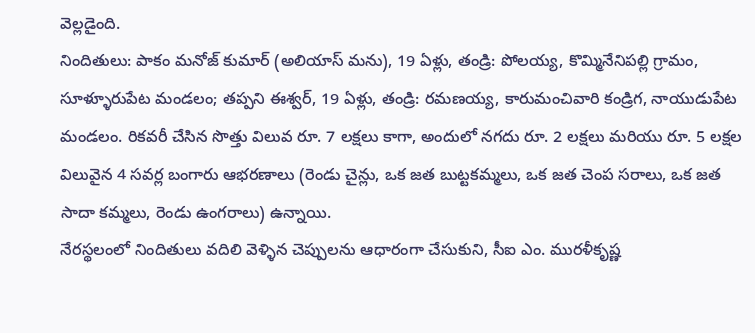వెల్లడైంది.
నిందితులు: పాకం మనోజ్ కుమార్ (అలియాస్ మను), 19 ఏళ్లు, తండ్రి: పోలయ్య, కొమ్మినేనిపల్లి గ్రామం, సూళ్ళూరుపేట మండలం; తప్పని ఈశ్వర్, 19 ఏళ్లు, తండ్రి: రమణయ్య, కారుమంచివారి కండ్రిగ, నాయుడుపేట మండలం. రికవరీ చేసిన సొత్తు విలువ రూ. 7 లక్షలు కాగా, అందులో నగదు రూ. 2 లక్షలు మరియు రూ. 5 లక్షల విలువైన 4 సవర్ల బంగారు ఆభరణాలు (రెండు చైన్లు, ఒక జత బుట్టకమ్మలు, ఒక జత చెంప సరాలు, ఒక జత సాదా కమ్మలు, రెండు ఉంగరాలు) ఉన్నాయి.
నేరస్థలంలో నిందితులు వదిలి వెళ్ళిన చెప్పులను ఆధారంగా చేసుకుని, సీఐ ఎం. మురళీకృష్ణ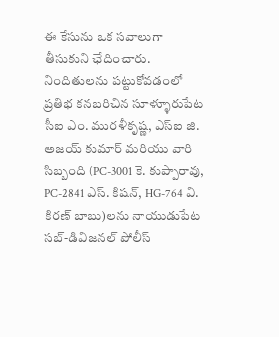ఈ కేసును ఒక సవాలుగా తీసుకుని ఛేదించారు. నిందితులను పట్టుకోవడంలో ప్రతిభ కనబరిచిన సూళ్ళూరుపేట సీఐ ఎం. మురళీకృష్ణ, ఎస్ఐ జి. అజయ్ కుమార్ మరియు వారి సిబ్బంది (PC-3001 కె. కుప్పారావు, PC-2841 ఎస్. కిషన్, HG-764 వి. కిరణ్ బాబు)లను నాయుడుపేట సబ్-డివిజనల్ పోలీస్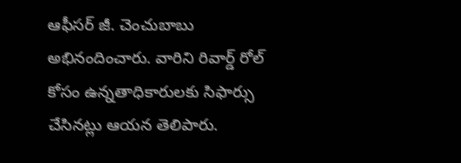ఆఫీసర్ జీ. చెంచుబాబు అభినందించారు. వారిని రివార్డ్ రోల్ కోసం ఉన్నతాధికారులకు సిఫార్సు చేసినట్లు ఆయన తెలిపారు.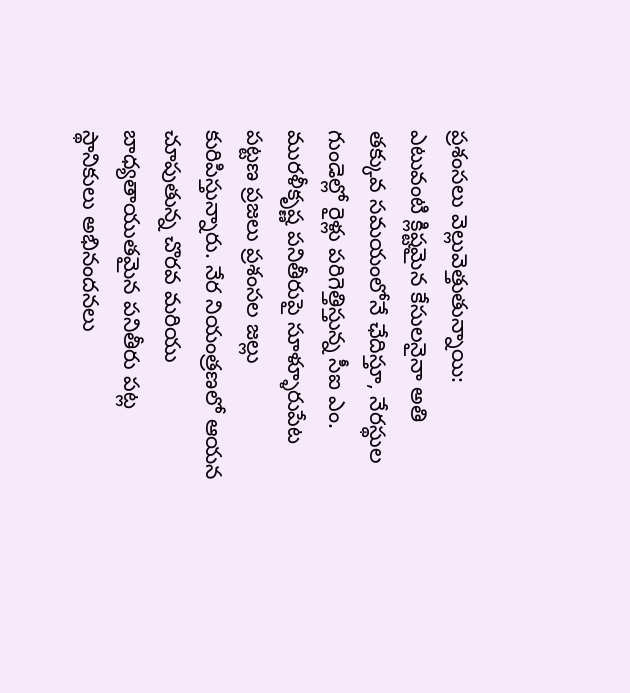ప్రశంసలు వెల్లువెత్తుతున్నాయి:
ఎటువంటి క్లిష్టమైన కేసులనైనా అతి తక్కువ సమయంలోనే ఛేదిస్తూ, నేరస్థుల గుండెల్లో రైళ్లు పరిగెత్తిస్తున్న సీఐ ఎం. మురళీకృష్ణ పనితీరుపై సూళ్ళూరుపేట పట్టణ ప్రజలు ప్రశంసల జల్లు కురిపిస్తున్నారు. నేర నియంత్రణలో ఆయన చూపుతున్న చొరవ మరియు బాధ్యతాయుతమైన పనితీరు పట్ల స్థానికులు అభినందనలు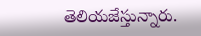తెలియజేస్తున్నారు.